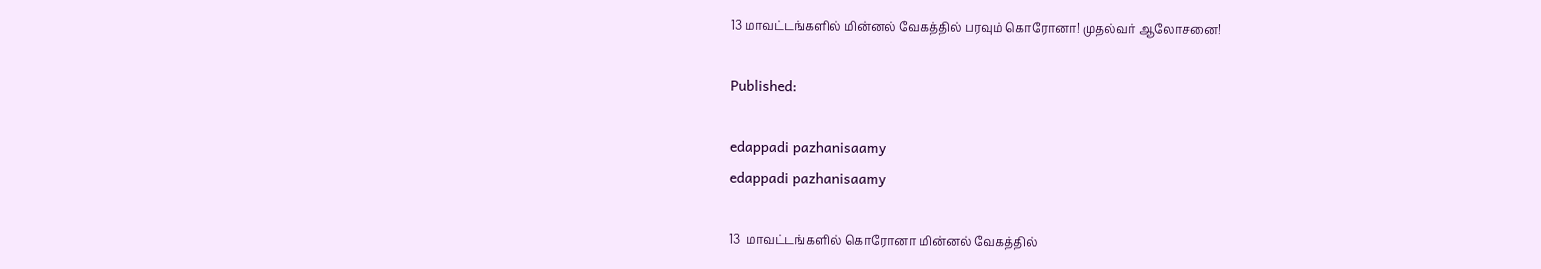13 மாவட்டங்களில் மின்னல் வேகத்தில் பரவும் கொரோனா! முதல்வர் ஆலோசனை!

Published:

edappadi pazhanisaamy
edappadi pazhanisaamy

13  மாவட்டங்களில் கொரோனா மின்னல் வேகத்தில்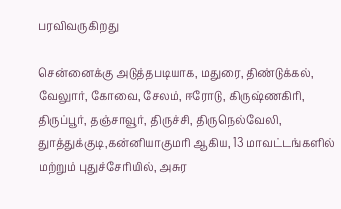பரவிவருகிறது

சென்னைக்கு அடுத்தபடியாக, மதுரை, திண்டுக்கல், வேலுார், கோவை, சேலம், ஈரோடு, கிருஷ்ணகிரி, திருப்பூர், தஞ்சாவூர், திருச்சி, திருநெல்வேலி, துாத்துக்குடி,கன்னியாகுமரி ஆகிய, 13 மாவட்டங்களில் மற்றும் புதுச்சேரியில், அசுர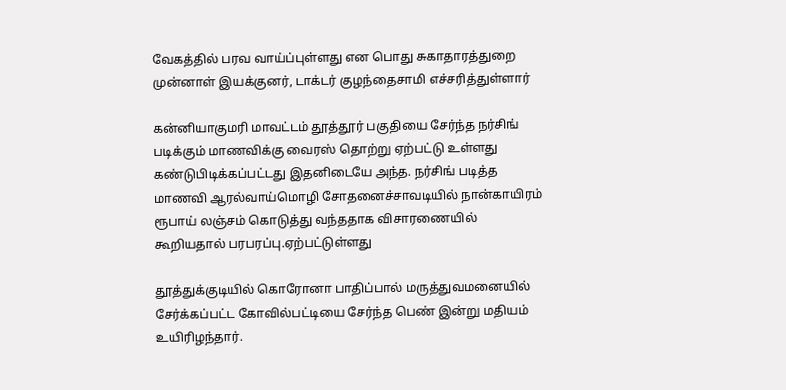வேகத்தில் பரவ வாய்ப்புள்ளது என பொது சுகாதாரத்துறை முன்னாள் இயக்குனர், டாக்டர் குழந்தைசாமி எச்சரித்துள்ளார்

கன்னியாகுமரி மாவட்டம் தூத்தூர் பகுதியை சேர்ந்த நர்சிங் படிக்கும் மாணவிக்கு வைரஸ் தொற்று ஏற்பட்டு உள்ளது கண்டுபிடிக்கப்பட்டது இதனிடையே அந்த. நர்சிங் படித்த மாணவி ஆரல்வாய்மொழி சோதனைச்சாவடியில் நான்காயிரம் ரூபாய் லஞ்சம் கொடுத்து வந்ததாக விசாரணையில் கூறியதால் பரபரப்பு.ஏற்பட்டுள்ளது

தூத்துக்குடியில் கொரோனா பாதிப்பால் மருத்துவமனையில் சேர்க்கப்பட்ட கோவில்பட்டியை சேர்ந்த பெண் இன்று மதியம் உயிரிழந்தார்.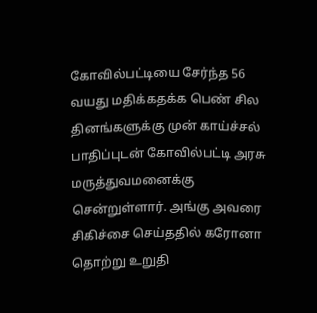கோவில்பட்டியை சேர்ந்த 56 வயது மதிக்கதக்க பெண் சில தினங்களுக்கு முன் காய்ச்சல் பாதிப்புடன் கோவில்பட்டி அரசு மருத்துவமனைக்கு சென்றுள்ளார். அங்கு அவரை சிகிச்சை செய்ததில் கரோனா தொற்று உறுதி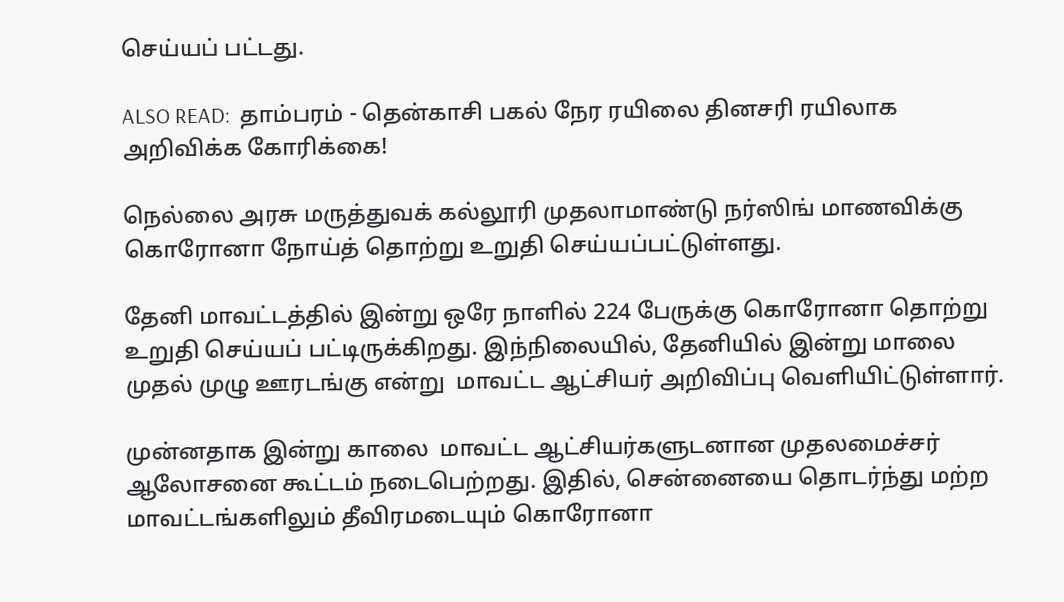செய்யப் பட்டது.

ALSO READ:  தாம்பரம் - தென்காசி பகல் நேர ரயிலை தினசரி ரயிலாக அறிவிக்க கோரிக்கை!

நெல்லை அரசு மருத்துவக் கல்லூரி முதலாமாண்டு நர்ஸிங் மாணவிக்கு கொரோனா நோய்த் தொற்று உறுதி செய்யப்பட்டுள்ளது.

தேனி மாவட்டத்தில் இன்று ஒரே நாளில் 224 பேருக்கு கொரோனா தொற்று உறுதி செய்யப் பட்டிருக்கிறது. இந்நிலையில், தேனியில் இன்று மாலை முதல் முழு ஊரடங்கு என்று  மாவட்ட ஆட்சியர் அறிவிப்பு வெளியிட்டுள்ளார்.

முன்னதாக இன்று காலை  மாவட்ட ஆட்சியர்களுடனான முதலமைச்சர் ஆலோசனை கூட்டம் நடைபெற்றது. இதில், சென்னையை தொடர்ந்து மற்ற மாவட்டங்களிலும் தீவிரமடையும் கொரோனா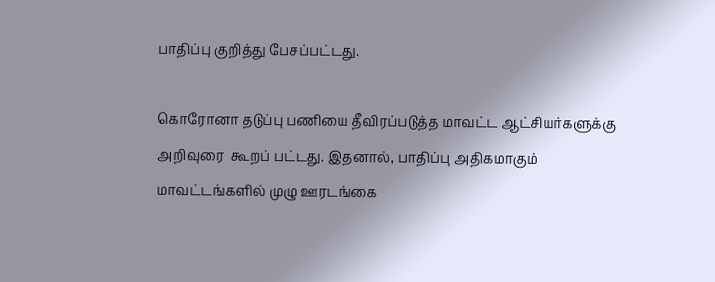பாதிப்பு குறித்து பேசப்பட்டது.

கொரோனா தடுப்பு பணியை தீவிரப்படுத்த மாவட்ட ஆட்சியர்களுக்கு அறிவுரை  கூறப் பட்டது. இதனால், பாதிப்பு அதிகமாகும் மாவட்டங்களில் முழு ஊரடங்கை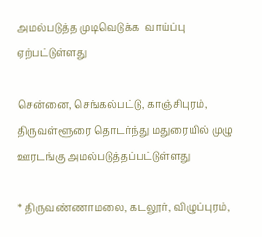அமல்படுத்த முடிவெடுக்க  வாய்ப்பு ஏற்பட்டுள்ளது

சென்னை, செங்கல்பட்டு, காஞ்சிபுரம், திருவள்ளூரை தொடர்ந்து மதுரையில் முழு ஊரடங்கு அமல்படுத்தப்பட்டுள்ளது

* திருவண்ணாமலை, கடலூர், விழுப்புரம்,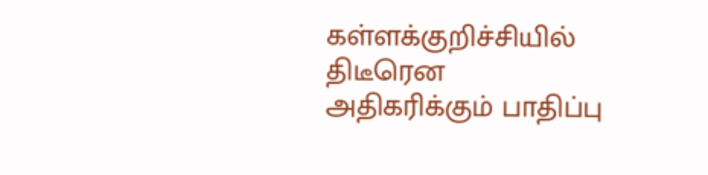கள்ளக்குறிச்சியில் திடீரென அதிகரிக்கும் பாதிப்பு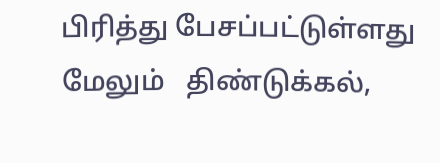பிரித்து பேசப்பட்டுள்ளது மேலும்   திண்டுக்கல்,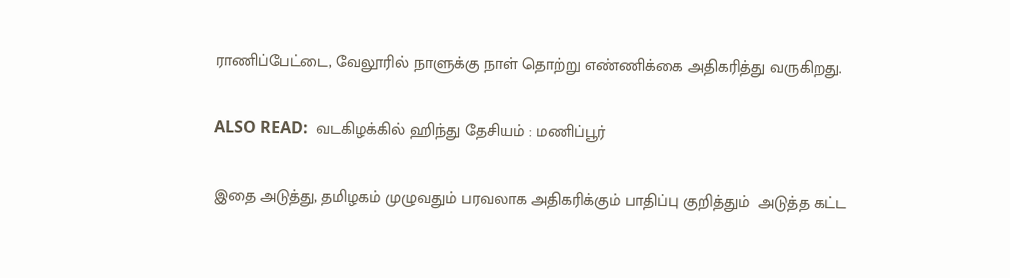ராணிப்பேட்டை, வேலூரில் நாளுக்கு நாள் தொற்று எண்ணிக்கை அதிகரித்து வருகிறது.

ALSO READ:  வடகிழக்கில் ஹிந்து தேசியம் : மணிப்பூர்

இதை அடுத்து, தமிழகம் முழுவதும் பரவலாக அதிகரிக்கும் பாதிப்பு குறித்தும்  அடுத்த கட்ட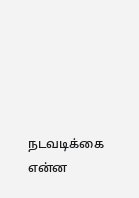நடவடிக்கை என்ன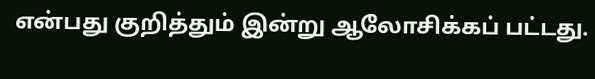என்பது குறித்தும் இன்று ஆலோசிக்கப் பட்டது.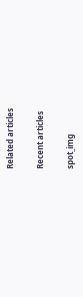Related articles

Recent articles

spot_img